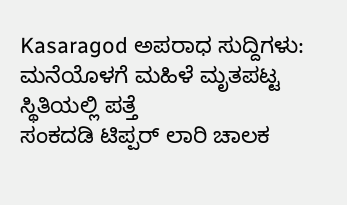Kasaragod ಅಪರಾಧ ಸುದ್ದಿಗಳು: ಮನೆಯೊಳಗೆ ಮಹಿಳೆ ಮೃತಪಟ್ಟ ಸ್ಥಿತಿಯಲ್ಲಿ ಪತ್ತೆ
ಸಂಕದಡಿ ಟಿಪ್ಪರ್ ಲಾರಿ ಚಾಲಕ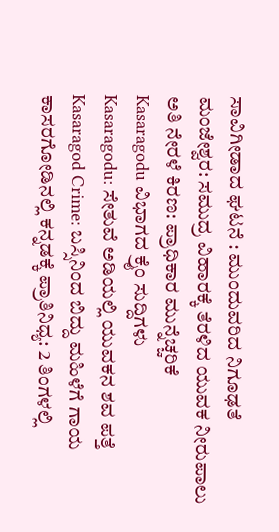ಸಾವಿಗೀಡಾದ ಘಟನೆ : ಮುಂದುವರಿದ ನಿಗೂಢತೆ
ಮಂಜೇಶ್ವರ: ಸಮುದ್ರ ವಿಹಾರಕ್ಕೆ ತೆರಳಿದ ಯುವಕ ನೀರುಪಾಲು
ಅತಿ ನೇರಳೆ ಕಿರಣ: ಪ್ರಾಧಿಕಾರ ಮುನ್ನೆಚ್ಚರಿಕೆ
Kasaragodu ವಿಭಾಗದ ಕ್ರೈಂ ಸುದ್ದಿಗಳು
Kasaragodu: ಸೇತುವೆ ಅಡಿಯಲ್ಲಿ ಯುವಕನ ಶವ ಪತ್ತೆ
Kasaragod Crime: ಬಸ್ಸಿನಿಂದ ಬಿದ್ದು ಮಹಿಳೆಗೆ ಗಾಯ
ಕಾಸರಗೋಡಿನಲ್ಲಿ ಕನ್ನಡಕ್ಕೆ ಪ್ರಾತಿನಿಧ್ಯ: 2 ತಿಂಗಳಲ್ಲಿ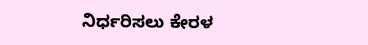ನಿರ್ಧರಿಸಲು ಕೇರಳ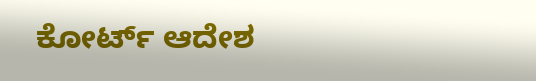ಕೋರ್ಟ್ ಆದೇಶ